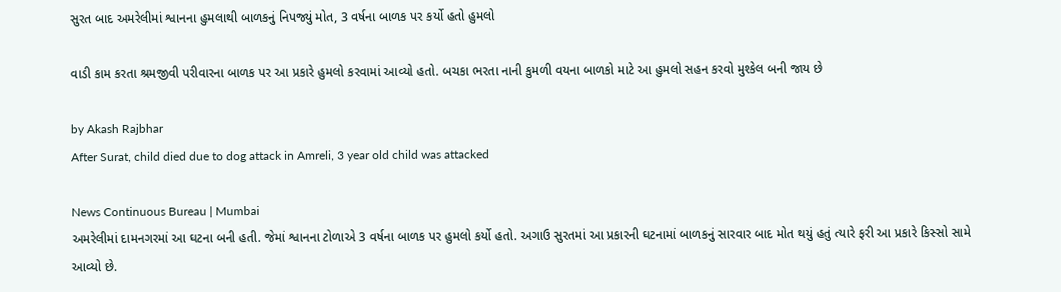સુરત બાદ અમરેલીમાં શ્વાનના હુમલાથી બાળકનું નિપજ્યું મોત, 3 વર્ષના બાળક પર કર્યો હતો હુમલો

વાડી કામ કરતા શ્રમજીવી પરીવારના બાળક પર આ પ્રકારે હુમલો કરવામાં આવ્યો હતો. બચકા ભરતા નાની કુમળી વયના બાળકો માટે આ હુમલો સહન કરવો મુશ્કેલ બની જાય છે

by Akash Rajbhar
After Surat, child died due to dog attack in Amreli, 3 year old child was attacked

News Continuous Bureau | Mumbai
અમરેલીમાં દામનગરમાં આ ઘટના બની હતી. જેમાં શ્વાનના ટોળાએ 3 વર્ષના બાળક પર હુમલો કર્યો હતો. અગાઉ સુરતમાં આ પ્રકારની ઘટનામાં બાળકનું સારવાર બાદ મોત થયું હતું ત્યારે ફરી આ પ્રકારે કિસ્સો સામે આવ્યો છે.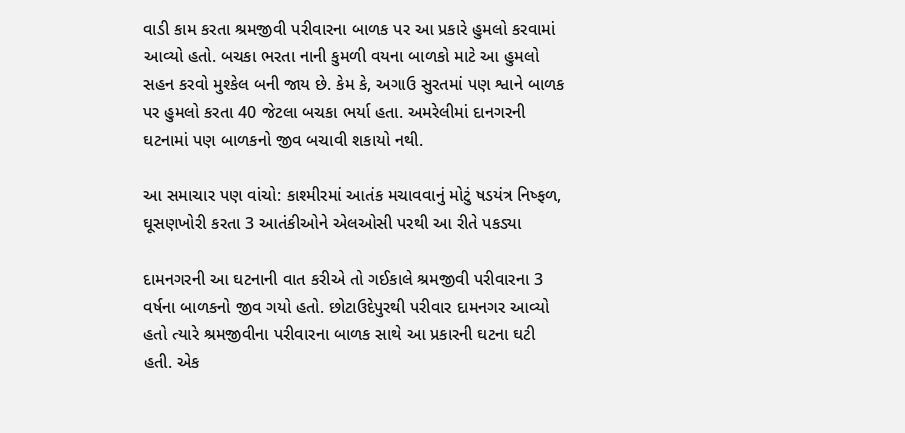વાડી કામ કરતા શ્રમજીવી પરીવારના બાળક પર આ પ્રકારે હુમલો કરવામાં આવ્યો હતો. બચકા ભરતા નાની કુમળી વયના બાળકો માટે આ હુમલો સહન કરવો મુશ્કેલ બની જાય છે. કેમ કે, અગાઉ સુરતમાં પણ શ્વાને બાળક પર હુમલો કરતા 40 જેટલા બચકા ભર્યા હતા. અમરેલીમાં દાનગરની ઘટનામાં પણ બાળકનો જીવ બચાવી શકાયો નથી.

આ સમાચાર પણ વાંચો: કાશ્મીરમાં આતંક મચાવવાનું મોટું ષડયંત્ર નિષ્ફળ, ઘૂસણખોરી કરતા 3 આતંકીઓને એલઓસી પરથી આ રીતે પકડ્યા

દામનગરની આ ઘટનાની વાત કરીએ તો ગઈકાલે શ્રમજીવી પરીવારના 3 વર્ષના બાળકનો જીવ ગયો હતો. છોટાઉદેપુરથી પરીવાર દામનગર આવ્યો હતો ત્યારે શ્રમજીવીના પરીવારના બાળક સાથે આ પ્રકારની ઘટના ઘટી હતી. એક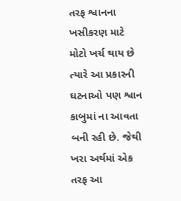તરફ શ્વાનના ખસીકરણ માટે મોટો ખર્ચ થાય છે ત્યારે આ પ્રકારની ઘટનાઓ પણ શ્વાન કાબુમાં ના આવતા બની રહી છે. જેથી ખરા અર્થમાં એક તરફ આ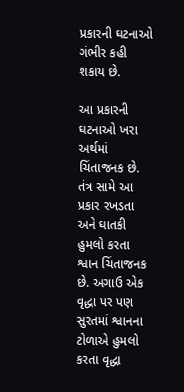પ્રકારની ઘટનાઓ ગંભીર કહી શકાય છે.

આ પ્રકારની ઘટનાઓ ખરા અર્થમાં ચિંતાજનક છે. તંત્ર સામે આ પ્રકાર રખડતા અને ઘાતકી હુમલો કરતા શ્વાન ચિંતાજનક છે. અગાઉ એક વૃદ્ધા પર પણ સુરતમાં શ્વાનના ટોળાએ હુમલો કરતા વૃદ્ધા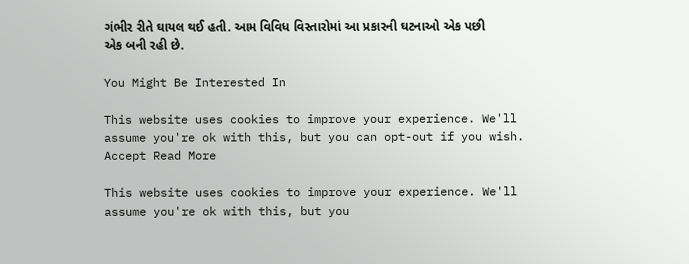ગંભીર રીતે ઘાયલ થઈ હતી. આમ વિવિધ વિસ્તારોમાં આ પ્રકારની ઘટનાઓ એક પછી એક બની રહી છે.

You Might Be Interested In

This website uses cookies to improve your experience. We'll assume you're ok with this, but you can opt-out if you wish. Accept Read More

This website uses cookies to improve your experience. We'll assume you're ok with this, but you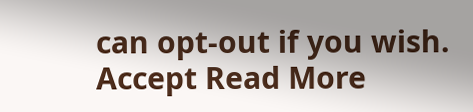can opt-out if you wish. Accept Read More